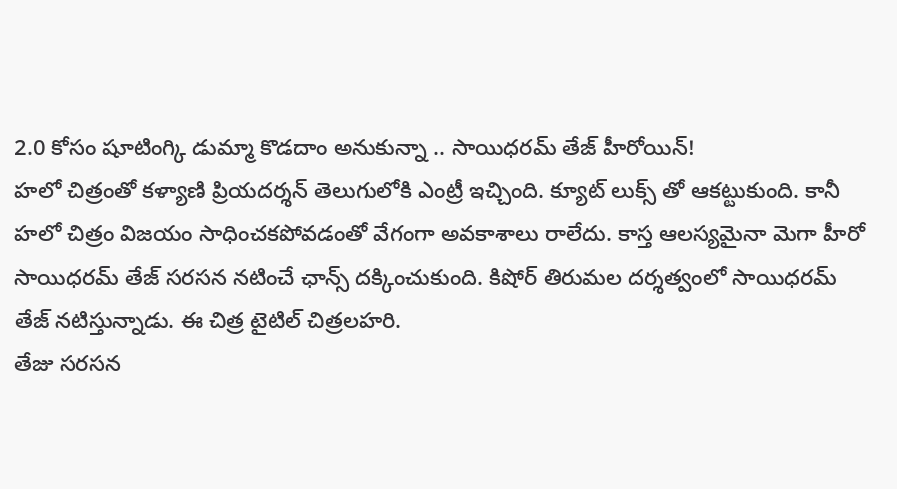2.0 కోసం షూటింగ్కి డుమ్మా కొడదాం అనుకున్నా .. సాయిధరమ్ తేజ్ హీరోయిన్!
హలో చిత్రంతో కళ్యాణి ప్రియదర్శన్ తెలుగులోకి ఎంట్రీ ఇచ్చింది. క్యూట్ లుక్స్ తో ఆకట్టుకుంది. కానీ హలో చిత్రం విజయం సాధించకపోవడంతో వేగంగా అవకాశాలు రాలేదు. కాస్త ఆలస్యమైనా మెగా హీరో సాయిధరమ్ తేజ్ సరసన నటించే ఛాన్స్ దక్కించుకుంది. కిషోర్ తిరుమల దర్శత్వంలో సాయిధరమ్ తేజ్ నటిస్తున్నాడు. ఈ చిత్ర టైటిల్ చిత్రలహరి.
తేజు సరసన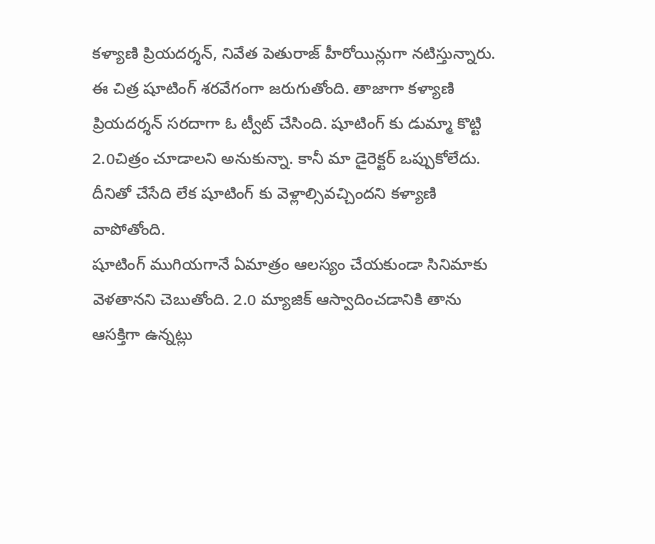కళ్యాణి ప్రియదర్శన్, నివేత పెతురాజ్ హీరోయిన్లుగా నటిస్తున్నారు. ఈ చిత్ర షూటింగ్ శరవేగంగా జరుగుతోంది. తాజాగా కళ్యాణి ప్రియదర్శన్ సరదాగా ఓ ట్వీట్ చేసింది. షూటింగ్ కు డుమ్మా కొట్టి 2.0చిత్రం చూడాలని అనుకున్నా. కానీ మా డైరెక్టర్ ఒప్పుకోలేదు. దీనితో చేసేది లేక షూటింగ్ కు వెళ్లాల్సివచ్చిందని కళ్యాణి వాపోతోంది.
షూటింగ్ ముగియగానే ఏమాత్రం ఆలస్యం చేయకుండా సినిమాకు వెళతానని చెబుతోంది. 2.0 మ్యాజిక్ ఆస్వాదించడానికి తాను ఆసక్తిగా ఉన్నట్లు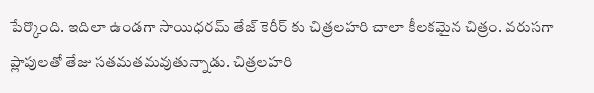పేర్కొంది. ఇదిలా ఉండగా సాయిధరమ్ తేజ్ కెరీర్ కు చిత్రలహరి చాలా కీలకమైన చిత్రం. వరుసగా ప్లాపులతో తేజు సతమతమవుతున్నాడు. చిత్రలహరి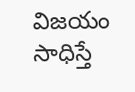విజయం సాధిస్తే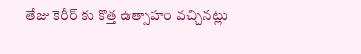తేజు కెరీర్ కు కొత్త ఉత్సాహం వచ్చినట్లు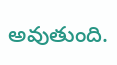అవుతుంది.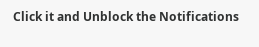Click it and Unblock the Notifications